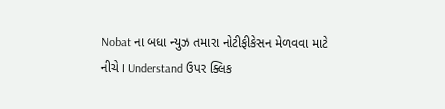Nobat ના બધા ન્યુઝ તમારા નોટીફીકેસન મેળવવા માટે નીચે I Understand ઉપર ક્લિક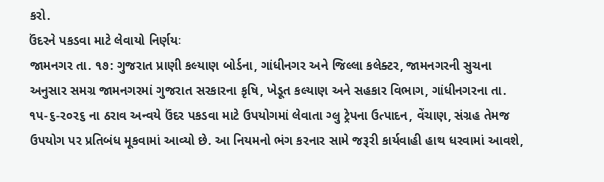કરો.
ઉંદરને પકડવા માટે લેવાયો નિર્ણયઃ
જામનગર તા. ૧૭: ગુજરાત પ્રાણી કલ્યાણ બોર્ડના, ગાંધીનગર અને જિલ્લા કલેક્ટર, જામનગરની સુચના અનુસાર સમગ્ર જામનગરમાં ગુજરાત સરકારના કૃષિ, ખેડૂત કલ્યાણ અને સહકાર વિભાગ, ગાંધીનગરના તા. ૧પ-૬-ર૦ર૬ ના ઠરાવ અન્વયે ઉંદર પકડવા માટે ઉપયોગમાં લેવાતા ગ્લુ ટ્રેપના ઉત્પાદન, વેંચાણ, સંગ્રહ તેમજ ઉપયોગ પર પ્રતિબંધ મૂકવામાં આવ્યો છે. આ નિયમનો ભંગ કરનાર સામે જરૂરી કાર્યવાહી હાથ ધરવામાં આવશે,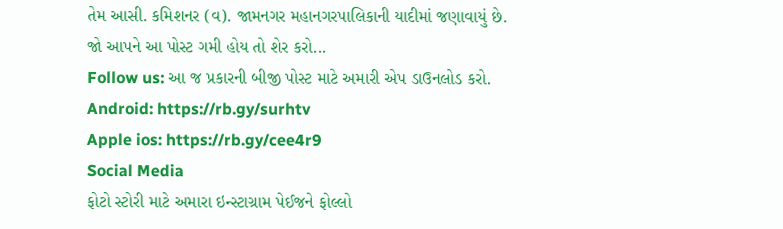તેમ આસી. કમિશનર (વ). જામનગર મહાનગરપાલિકાની યાદીમાં જણાવાયું છે.
જો આપને આ પોસ્ટ ગમી હોય તો શેર કરો...
Follow us: આ જ પ્રકારની બીજી પોસ્ટ માટે અમારી એપ ડાઉનલોડ કરો.
Android: https://rb.gy/surhtv
Apple ios: https://rb.gy/cee4r9
Social Media
ફોટો સ્ટોરી માટે અમારા ઇન્સ્ટાગ્રામ પેઈજને ફોલ્લો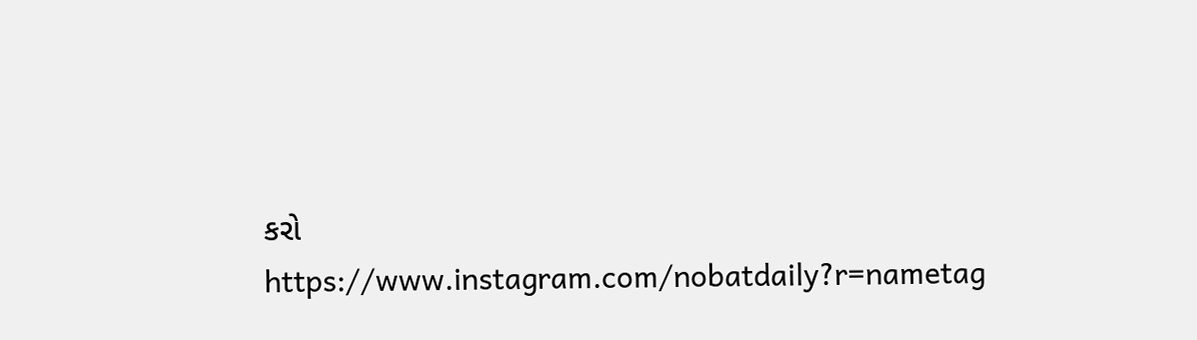કરો
https://www.instagram.com/nobatdaily?r=nametag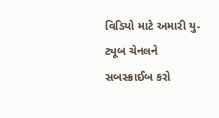વિડિયો માટે અમારી યુ-ટ્યૂબ ચેનલને સબસ્ક્રાઈબ કરો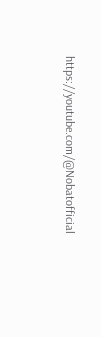https://youtube.com/@Nobatofficial